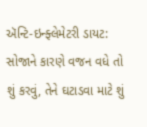ઍન્ટિ-ઇન્ફ્લેમેટરી ડાયટ: સોજાને કારણે વજન વધે તો શું કરવું, તેને ઘટાડવા માટે શું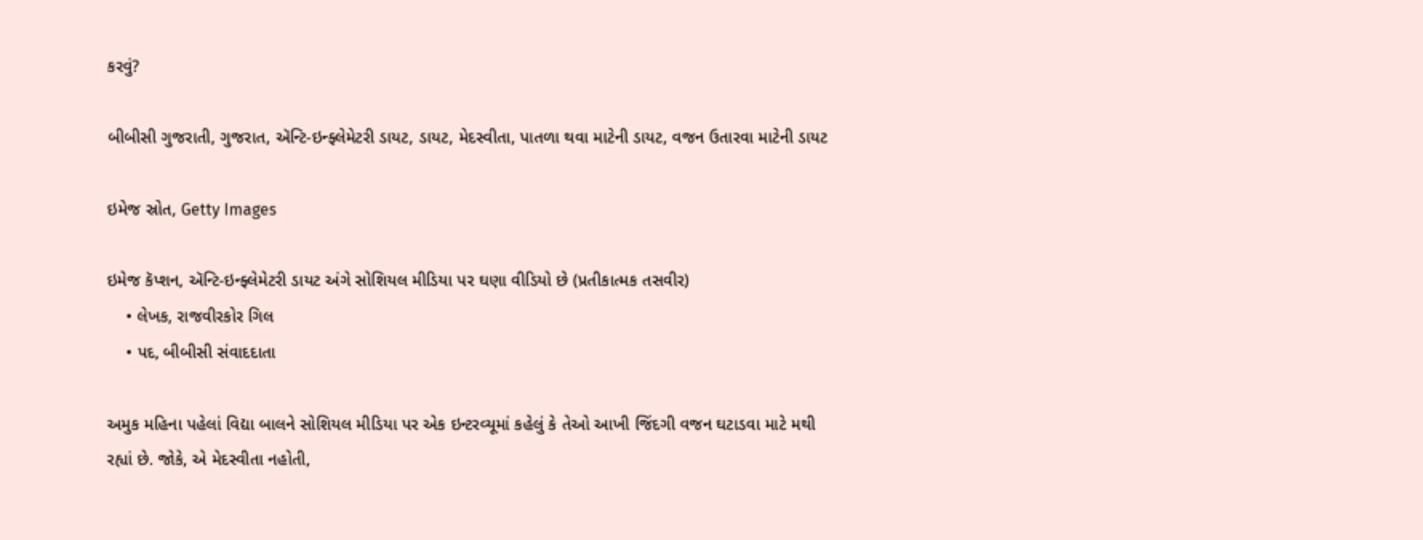કરવું?

બીબીસી ગુજરાતી, ગુજરાત, ઍન્ટિ-ઇન્ફ્લેમેટરી ડાયટ, ડાયટ, મેદસ્વીતા, પાતળા થવા માટેની ડાયટ, વજન ઉતારવા માટેની ડાયટ

ઇમેજ સ્રોત, Getty Images

ઇમેજ કૅપ્શન, ઍન્ટિ-ઇન્ફ્લેમેટરી ડાયટ અંગે સોશિયલ મીડિયા પર ઘણા વીડિયો છે (પ્રતીકાત્મક તસવીર)
    • લેખક, રાજવીરકોર ગિલ
    • પદ, બીબીસી સંવાદદાતા

અમુક મહિના પહેલાં વિદ્યા બાલને સોશિયલ મીડિયા પર એક ઇન્ટરવ્યૂમાં કહેલું કે તેઓ આખી જિંદગી વજન ઘટાડવા માટે મથી રહ્યાં છે. જોકે, એ મેદસ્વીતા નહોતી,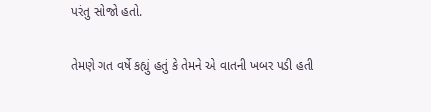પરંતુ સોજો હતો.

તેમણે ગત વર્ષે કહ્યું હતું કે તેમને એ વાતની ખબર પડી હતી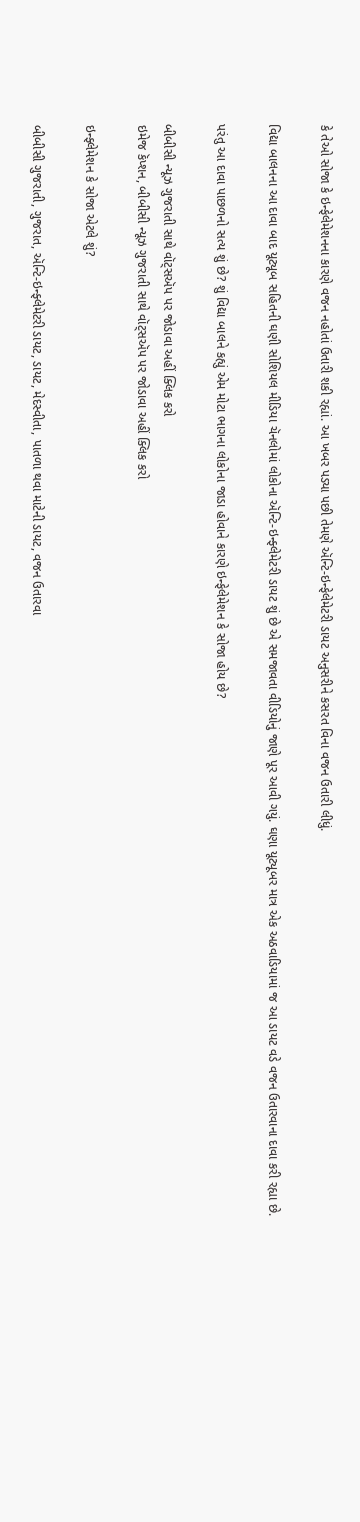કે તેઓ સોજા કે ઇન્ફેલેમેશનના કારણે વજન નહોતાં ઉતારી શકી રહ્યાં. આ ખબર પડ્યા પછી તેમણે ઍન્ટિ-ઇન્ફેલેમેટરી ડાયટ અનુસરીને કસરત વિના વજન ઉતારી લીધું.

વિદ્યા બાલનના આ દાવા બાદ યૂટ્યૂબ સહિતની ઘણી સોશિયલ મીડિયા ચૅનલોમાં લોકોના ઍન્ટિ-ઇન્ફ્લેમેટરી ડાયટ શું છે એ સમજાવતા વીડિયોનું જાણે પૂર આવી ગયું. ઘણા યૂટ્યૂબર માત્ર એક અઠવાડિયામાં જ આ ડાયટ વડે વજન ઉતારવાના દાવા કરી રહ્યા છે.

પરંતુ આ દાવા પાછળનો સત્ય શું છે? શું વિદ્યા બાલને કહ્યું એમ મોટા ભાગના લોકોના જાડા હોવાને કારણે ઇન્ફેલેમેશન કે સોજા હોય છે?

બીબીસી ન્યૂઝ ગુજરાતી સાથે વૉટ્સઍપ પર જોડાવા અહીં ક્લિક કરો
ઇમેજ કૅપ્શન, બીબીસી ન્યૂઝ ગુજરાતી સાથે વૉટ્સઍપ પર જોડાવા અહીં ક્લિક કરો

ઇન્ફ્લેમેશન કે સોજા એટલે શું?

બીબીસી ગુજરાતી, ગુજરાત, ઍન્ટિ-ઇન્ફ્લેમેટરી ડાયટ, ડાયટ, મેદસ્વીતા, પાતળા થવા માટેની ડાયટ, વજન ઉતારવા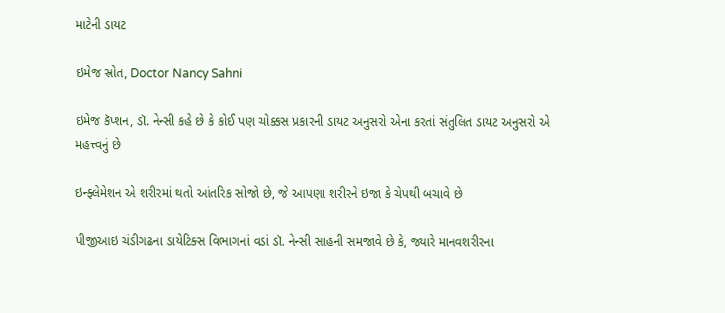માટેની ડાયટ

ઇમેજ સ્રોત, Doctor Nancy Sahni

ઇમેજ કૅપ્શન, ડૉ. નેન્સી કહે છે કે કોઈ પણ ચોક્કસ પ્રકારની ડાયટ અનુસરો એના કરતાં સંતુલિત ડાયટ અનુસરો એ મહત્ત્વનું છે

ઇન્ફ્લેમેશન એ શરીરમાં થતો આંતરિક સોજો છે, જે આપણા શરીરને ઇજા કે ચેપથી બચાવે છે

પીજીઆઇ ચંડીગઢના ડાયેટિક્સ વિભાગનાં વડાં ડૉ. નેન્સી સાહની સમજાવે છે કે, જ્યારે માનવશરીરના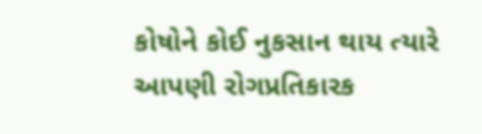કોષોને કોઈ નુકસાન થાય ત્યારે આપણી રોગપ્રતિકારક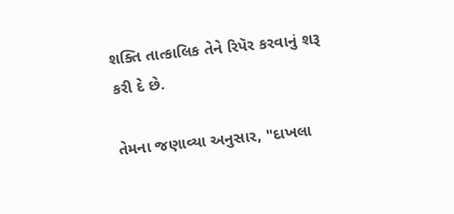શક્તિ તાત્કાલિક તેને રિપૅર કરવાનું શરૂ કરી દે છે.

તેમના જણાવ્યા અનુસાર, "દાખલા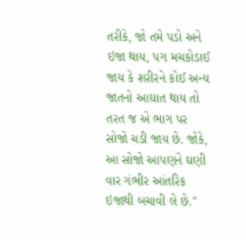તરીકે, જો તમે પડો અને ઇજા થાય, પગ મચકોડાઈ જાય કે શરીરને કોઈ અન્ય જાતનો આઘાત થાય તો તરત જ એ ભાગ પર સોજો ચડી જાય છે. જોકે, આ સોજો આપણને ઘણી વાર ગંભીર આંતરિક ઇજાથી બચાવી લે છે."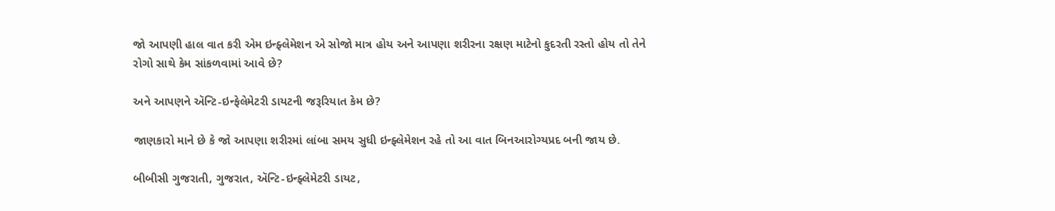જો આપણી હાલ વાત કરી એમ ઇન્ફ્લેમેશન એ સોજો માત્ર હોય અને આપણા શરીરના રક્ષણ માટેનો કુદરતી રસ્તો હોય તો તેને રોગો સાથે કેમ સાંકળવામાં આવે છે?

અને આપણને ઍન્ટિ-ઇન્ફેલેમેટરી ડાયટની જરૂરિયાત કેમ છે?

જાણકારો માને છે કે જો આપણા શરીરમાં લાંબા સમય સુધી ઇન્ફ્લેમેશન રહે તો આ વાત બિનઆરોગ્યપ્રદ બની જાય છે.

બીબીસી ગુજરાતી, ગુજરાત, ઍન્ટિ-ઇન્ફ્લેમેટરી ડાયટ,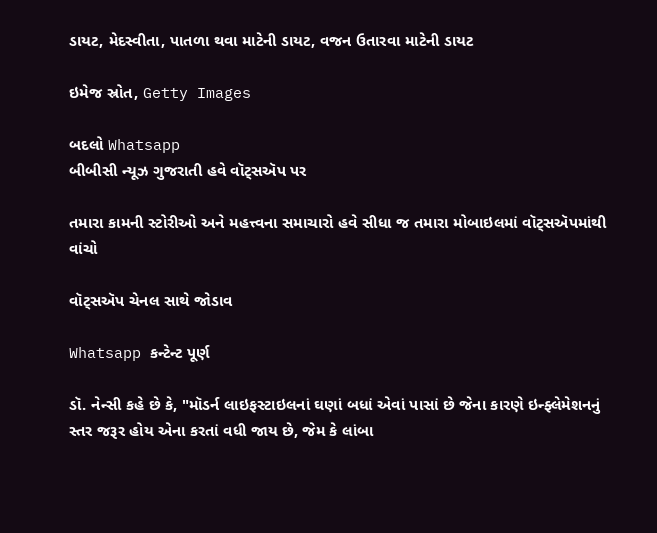ડાયટ, મેદસ્વીતા, પાતળા થવા માટેની ડાયટ, વજન ઉતારવા માટેની ડાયટ

ઇમેજ સ્રોત, Getty Images

બદલો Whatsapp
બીબીસી ન્યૂઝ ગુજરાતી હવે વૉટ્સઍપ પર

તમારા કામની સ્ટોરીઓ અને મહત્ત્વના સમાચારો હવે સીધા જ તમારા મોબાઇલમાં વૉટ્સઍપમાંથી વાંચો

વૉટ્સઍપ ચેનલ સાથે જોડાવ

Whatsapp કન્ટેન્ટ પૂર્ણ

ડૉ. નેન્સી કહે છે કે, "મૉડર્ન લાઇફસ્ટાઇલનાં ઘણાં બધાં એવાં પાસાં છે જેના કારણે ઇન્ફ્લેમેશનનું સ્તર જરૂર હોય એના કરતાં વધી જાય છે, જેમ કે લાંબા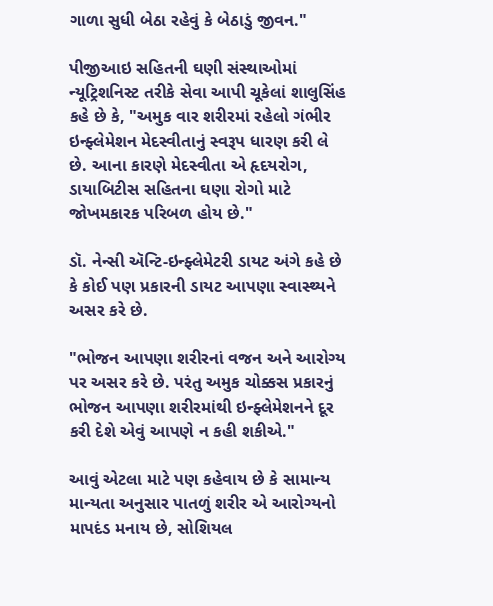ગાળા સુધી બેઠા રહેવું કે બેઠાડું જીવન."

પીજીઆઇ સહિતની ઘણી સંસ્થાઓમાં ન્યૂટ્રિશનિસ્ટ તરીકે સેવા આપી ચૂકેલાં શાલુસિંહ કહે છે કે, "અમુક વાર શરીરમાં રહેલો ગંભીર ઇન્ફ્લેમેશન મેદસ્વીતાનું સ્વરૂપ ધારણ કરી લે છે. આના કારણે મેદસ્વીતા એ હૃદયરોગ, ડાયાબિટીસ સહિતના ઘણા રોગો માટે જોખમકારક પરિબળ હોય છે."

ડૉ. નેન્સી ઍન્ટિ-ઇન્ફ્લેમેટરી ડાયટ અંગે કહે છે કે કોઈ પણ પ્રકારની ડાયટ આપણા સ્વાસ્થ્યને અસર કરે છે.

"ભોજન આપણા શરીરનાં વજન અને આરોગ્ય પર અસર કરે છે. પરંતુ અમુક ચોક્કસ પ્રકારનું ભોજન આપણા શરીરમાંથી ઇન્ફ્લેમેશનને દૂર કરી દેશે એવું આપણે ન કહી શકીએ."

આવું એટલા માટે પણ કહેવાય છે કે સામાન્ય માન્યતા અનુસાર પાતળું શરીર એ આરોગ્યનો માપદંડ મનાય છે, સોશિયલ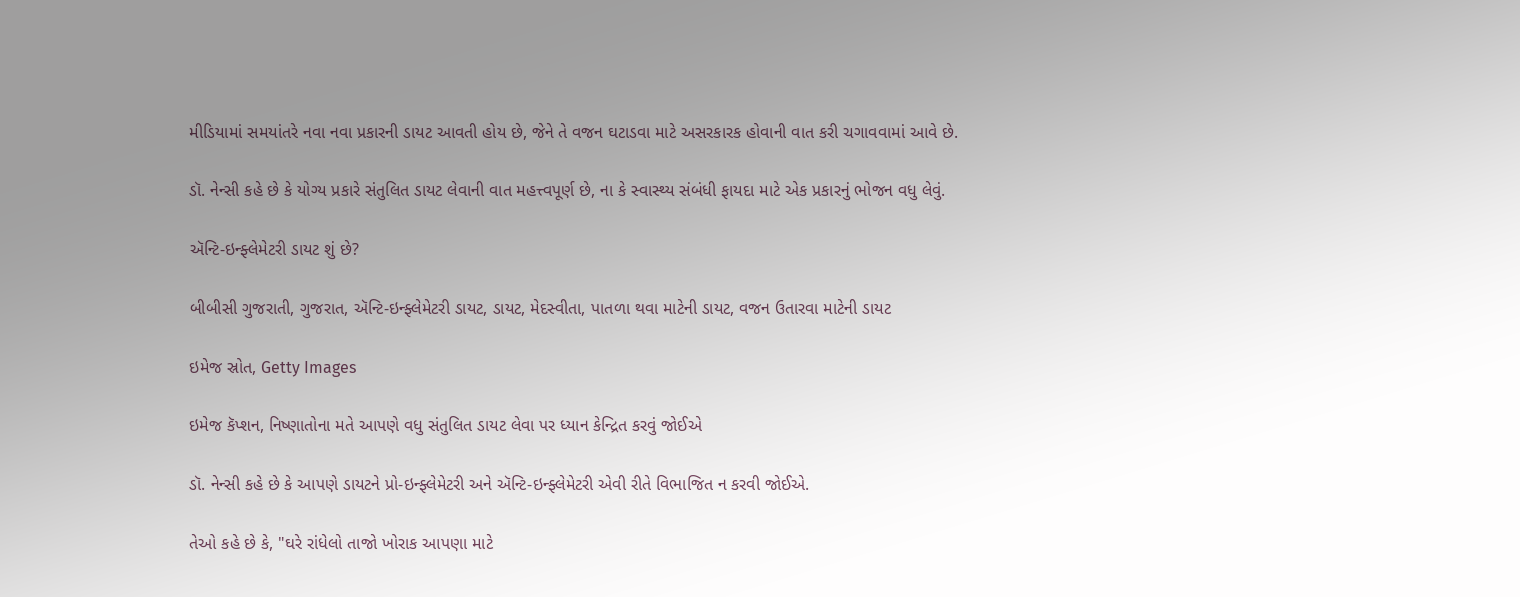મીડિયામાં સમયાંતરે નવા નવા પ્રકારની ડાયટ આવતી હોય છે, જેને તે વજન ઘટાડવા માટે અસરકારક હોવાની વાત કરી ચગાવવામાં આવે છે.

ડૉ. નેન્સી કહે છે કે યોગ્ય પ્રકારે સંતુલિત ડાયટ લેવાની વાત મહત્ત્વપૂર્ણ છે, ના કે સ્વાસ્થ્ય સંબંધી ફાયદા માટે એક પ્રકારનું ભોજન વધુ લેવું.

ઍન્ટિ-ઇન્ફ્લેમેટરી ડાયટ શું છે?

બીબીસી ગુજરાતી, ગુજરાત, ઍન્ટિ-ઇન્ફ્લેમેટરી ડાયટ, ડાયટ, મેદસ્વીતા, પાતળા થવા માટેની ડાયટ, વજન ઉતારવા માટેની ડાયટ

ઇમેજ સ્રોત, Getty Images

ઇમેજ કૅપ્શન, નિષ્ણાતોના મતે આપણે વધુ સંતુલિત ડાયટ લેવા પર ધ્યાન કેન્દ્રિત કરવું જોઈએ

ડૉ. નેન્સી કહે છે કે આપણે ડાયટને પ્રો-ઇન્ફ્લેમેટરી અને ઍન્ટિ-ઇન્ફ્લેમેટરી એવી રીતે વિભાજિત ન કરવી જોઈએ.

તેઓ કહે છે કે, "ઘરે રાંધેલો તાજો ખોરાક આપણા માટે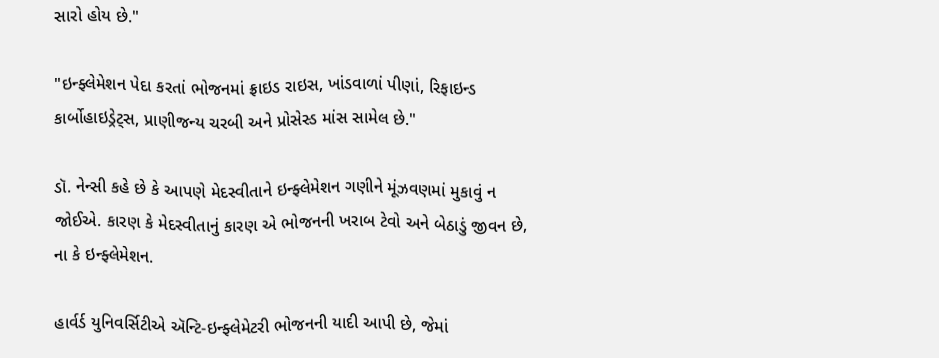સારો હોય છે."

"ઇન્ફ્લેમેશન પેદા કરતાં ભોજનમાં ફ્રાઇડ રાઇસ, ખાંડવાળાં પીણાં, રિફાઇન્ડ કાર્બોહાઇડ્રેટ્સ, પ્રાણીજન્ય ચરબી અને પ્રોસેસ્ડ માંસ સામેલ છે."

ડૉ. નેન્સી કહે છે કે આપણે મેદસ્વીતાને ઇન્ફ્લેમેશન ગણીને મૂંઝવણમાં મુકાવું ન જોઈએ. કારણ કે મેદસ્વીતાનું કારણ એ ભોજનની ખરાબ ટેવો અને બેઠાડું જીવન છે, ના કે ઇન્ફ્લેમેશન.

હાર્વર્ડ યુનિવર્સિટીએ ઍન્ટિ-ઇન્ફ્લેમેટરી ભોજનની યાદી આપી છે, જેમાં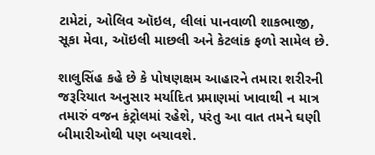ટામેટાં, ઓલિવ ઑઇલ, લીલાં પાનવાળી શાકભાજી, સૂકા મેવા, ઑઇલી માછલી અને કેટલાંક ફળો સામેલ છે.

શાલુસિંહ કહે છે કે પોષણક્ષમ આહારને તમારા શરીરની જરૂરિયાત અનુસાર મર્યાદિત પ્રમાણમાં ખાવાથી ન માત્ર તમારું વજન કંટ્રોલમાં રહેશે, પરંતુ આ વાત તમને ઘણી બીમારીઓથી પણ બચાવશે.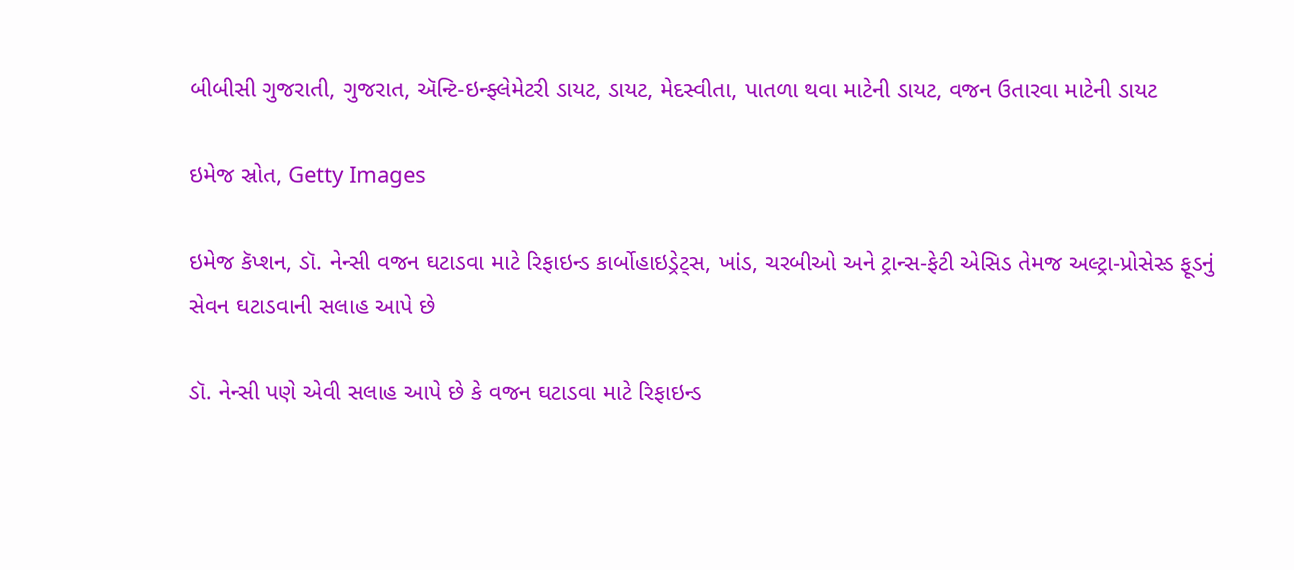બીબીસી ગુજરાતી, ગુજરાત, ઍન્ટિ-ઇન્ફ્લેમેટરી ડાયટ, ડાયટ, મેદસ્વીતા, પાતળા થવા માટેની ડાયટ, વજન ઉતારવા માટેની ડાયટ

ઇમેજ સ્રોત, Getty Images

ઇમેજ કૅપ્શન, ડૉ. નેન્સી વજન ઘટાડવા માટે રિફાઇન્ડ કાર્બોહાઇડ્રેટ્સ, ખાંડ, ચરબીઓ અને ટ્રાન્સ-ફેટી એસિડ તેમજ અલ્ટ્રા-પ્રોસેસ્ડ ફૂડનું સેવન ઘટાડવાની સલાહ આપે છે

ડૉ. નેન્સી પણે એવી સલાહ આપે છે કે વજન ઘટાડવા માટે રિફાઇન્ડ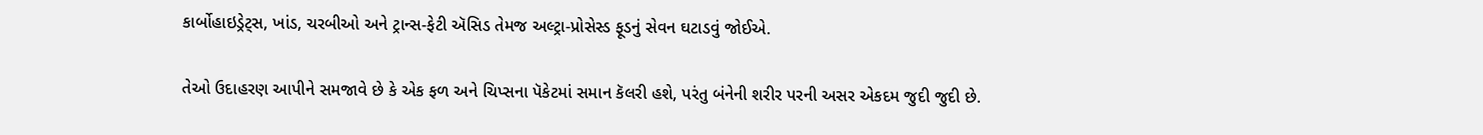કાર્બોહાઇડ્રેટ્સ, ખાંડ, ચરબીઓ અને ટ્રાન્સ-ફેટી ઍસિડ તેમજ અલ્ટ્રા-પ્રોસેસ્ડ ફૂડનું સેવન ઘટાડવું જોઈએ.

તેઓ ઉદાહરણ આપીને સમજાવે છે કે એક ફળ અને ચિપ્સના પૅકેટમાં સમાન કૅલરી હશે, પરંતુ બંનેની શરીર પરની અસર એકદમ જુદી જુદી છે.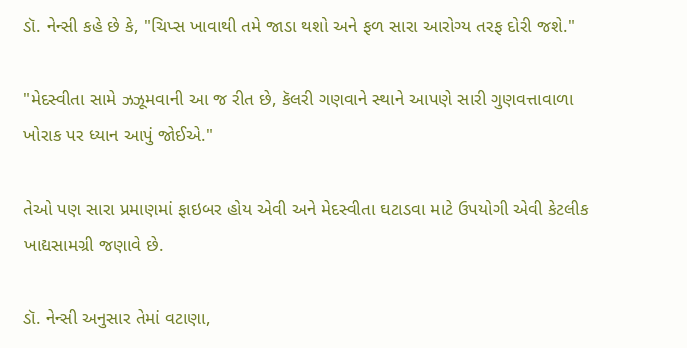ડૉ. નેન્સી કહે છે કે, "ચિપ્સ ખાવાથી તમે જાડા થશો અને ફળ સારા આરોગ્ય તરફ દોરી જશે."

"મેદસ્વીતા સામે ઝઝૂમવાની આ જ રીત છે, કૅલરી ગણવાને સ્થાને આપણે સારી ગુણવત્તાવાળા ખોરાક પર ધ્યાન આપું જોઈએ."

તેઓ પણ સારા પ્રમાણમાં ફાઇબર હોય એવી અને મેદસ્વીતા ઘટાડવા માટે ઉપયોગી એવી કેટલીક ખાદ્યસામગ્રી જણાવે છે.

ડૉ. નેન્સી અનુસાર તેમાં વટાણા,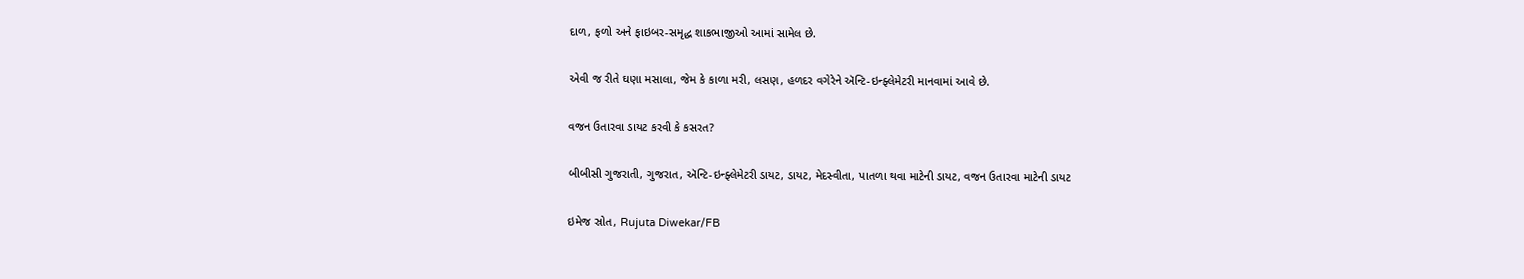દાળ, ફળો અને ફાઇબર-સમૃદ્ધ શાકભાજીઓ આમાં સામેલ છે.

એવી જ રીતે ઘણા મસાલા, જેમ કે કાળા મરી, લસણ, હળદર વગેરેને ઍન્ટિ-ઇન્ફ્લેમેટરી માનવામાં આવે છે.

વજન ઉતારવા ડાયટ કરવી કે કસરત?

બીબીસી ગુજરાતી, ગુજરાત, ઍન્ટિ-ઇન્ફ્લેમેટરી ડાયટ, ડાયટ, મેદસ્વીતા, પાતળા થવા માટેની ડાયટ, વજન ઉતારવા માટેની ડાયટ

ઇમેજ સ્રોત, Rujuta Diwekar/FB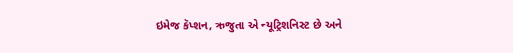ઇમેજ કૅપ્શન, ઋજુતા એ ન્યૂટ્રિશનિસ્ટ છે અને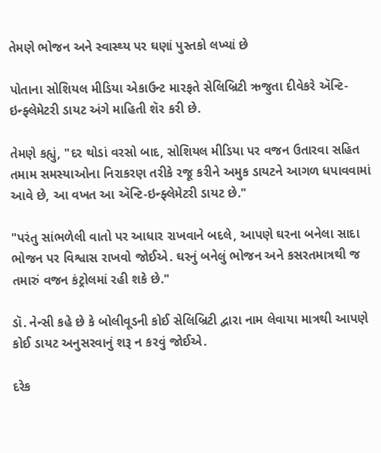તેમણે ભોજન અને સ્વાસ્થ્ય પર ઘણાં પુસ્તકો લખ્યાં છે

પોતાના સોશિયલ મીડિયા એકાઉન્ટ મારફતે સેલિબ્રિટી ઋજુતા દીવેકરે ઍન્ટિ-ઇન્ફ્લેમેટરી ડાયટ અંગે માહિતી શૅર કરી છે.

તેમણે કહ્યું, "દર થોડાં વરસો બાદ, સોશિયલ મીડિયા પર વજન ઉતારવા સહિત તમામ સમસ્યાઓના નિરાકરણ તરીકે રજૂ કરીને અમુક ડાયટને આગળ ધપાવવામાં આવે છે, આ વખત આ ઍન્ટિ-ઇન્ફ્લેમેટરી ડાયટ છે."

"પરંતુ સાંભળેલી વાતો પર આધાર રાખવાને બદલે, આપણે ઘરના બનેલા સાદા ભોજન પર વિશ્વાસ રાખવો જોઈએ. ઘરનું બનેલું ભોજન અને કસરતમાત્રથી જ તમારું વજન કંટ્રોલમાં રહી શકે છે."

ડૉ. નેન્સી કહે છે કે બોલીવૂડની કોઈ સેલિબ્રિટી દ્વારા નામ લેવાયા માત્રથી આપણે કોઈ ડાયટ અનુસરવાનું શરૂ ન કરવું જોઈએ.

દરેક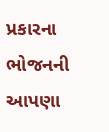પ્રકારના ભોજનની આપણા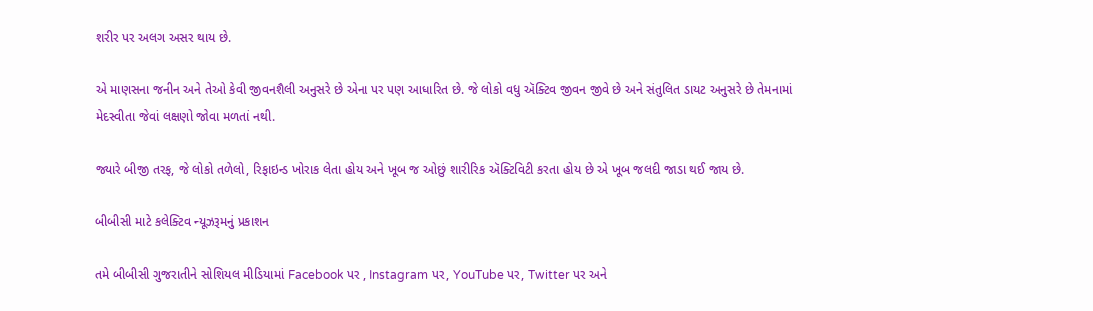શરીર પર અલગ અસર થાય છે.

એ માણસના જનીન અને તેઓ કેવી જીવનશૈલી અનુસરે છે એના પર પણ આધારિત છે. જે લોકો વધુ ઍક્ટિવ જીવન જીવે છે અને સંતુલિત ડાયટ અનુસરે છે તેમનામાં મેદસ્વીતા જેવાં લક્ષણો જોવા મળતાં નથી.

જ્યારે બીજી તરફ, જે લોકો તળેલો, રિફાઇન્ડ ખોરાક લેતા હોય અને ખૂબ જ ઓછું શારીરિક ઍક્ટિવિટી કરતા હોય છે એ ખૂબ જલદી જાડા થઈ જાય છે.

બીબીસી માટે કલેક્ટિવ ન્યૂઝરૂમનું પ્રકાશન

તમે બીબીસી ગુજરાતીને સોશિયલ મીડિયામાં Facebook પર , Instagram પર, YouTube પર, Twitter પર અને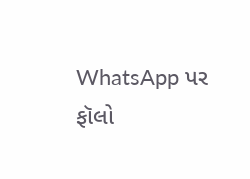WhatsApp પર ફૉલો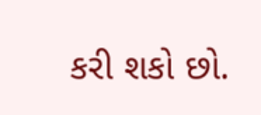કરી શકો છો.